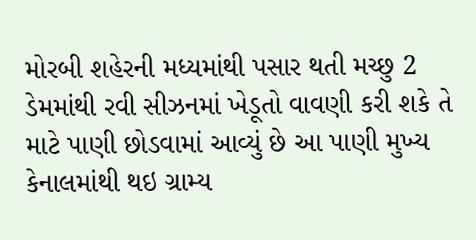મોરબી શહેરની મધ્યમાંથી પસાર થતી મચ્છુ 2 ડેમમાંથી રવી સીઝનમાં ખેડૂતો વાવણી કરી શકે તે માટે પાણી છોડવામાં આવ્યું છે આ પાણી મુખ્ય કેનાલમાંથી થઇ ગ્રામ્ય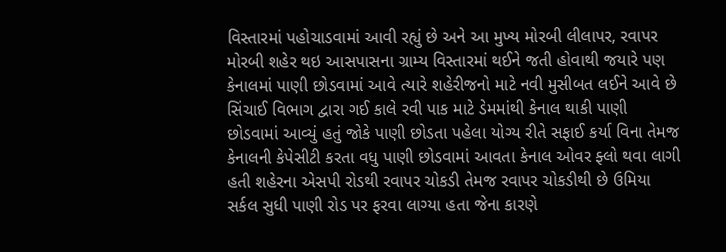વિસ્તારમાં પહોચાડવામાં આવી રહ્યું છે અને આ મુખ્ય મોરબી લીલાપર, રવાપર મોરબી શહેર થઇ આસપાસના ગ્રામ્ય વિસ્તારમાં થઈને જતી હોવાથી જયારે પણ કેનાલમાં પાણી છોડવામાં આવે ત્યારે શહેરીજનો માટે નવી મુસીબત લઈને આવે છે સિંચાઈ વિભાગ દ્વારા ગઈ કાલે રવી પાક માટે ડેમમાંથી કેનાલ થાકી પાણી છોડવામાં આવ્યું હતું જોકે પાણી છોડતા પહેલા યોગ્ય રીતે સફાઈ કર્યા વિના તેમજ કેનાલની કેપેસીટી કરતા વધુ પાણી છોડવામાં આવતા કેનાલ ઓવર ફ્લો થવા લાગી હતી શહેરના એસપી રોડથી રવાપર ચોકડી તેમજ રવાપર ચોકડીથી છે ઉમિયા સર્કલ સુધી પાણી રોડ પર ફરવા લાગ્યા હતા જેના કારણે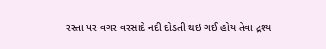રસ્તા પર વગર વરસાદે નદી દોડતી થઇ ગઈ હોય તેવા દ્રશ્ય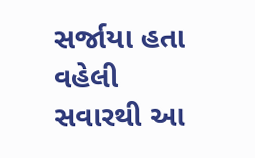સર્જાયા હતા વહેલી સવારથી આ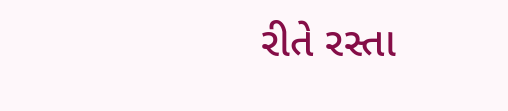રીતે રસ્તા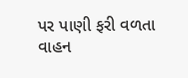પર પાણી ફરી વળતા વાહન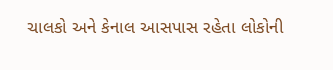ચાલકો અને કેનાલ આસપાસ રહેતા લોકોની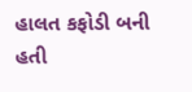હાલત કફોડી બની હતી